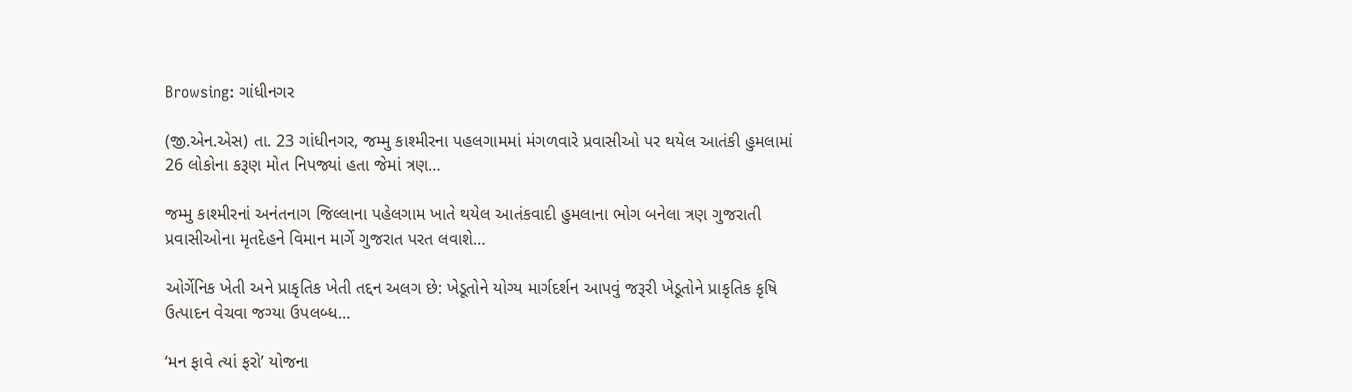Browsing: ગાંધીનગર

(જી.એન.એસ) તા. 23 ગાંધીનગર, જમ્મુ કાશ્મીરના પહલગામમાં મંગળવારે પ્રવાસીઓ પર થયેલ આતંકી હુમલામાં 26 લોકોના કરૂણ મોત નિપજ્યાં હતા જેમાં ત્રણ…

જમ્મુ કાશ્મીરનાં અનંતનાગ જિલ્લાના પહેલગામ ખાતે થયેલ આતંકવાદી હુમલાના ભોગ બનેલા ત્રણ ગુજરાતી પ્રવાસીઓના મૃતદેહને વિમાન માર્ગે ગુજરાત પરત લવાશે…

ઓર્ગેનિક ખેતી અને પ્રાકૃતિક ખેતી તદ્દન અલગ છે: ખેડૂતોને યોગ્ય માર્ગદર્શન આપવું જરૂરી ખેડૂતોને પ્રાકૃતિક કૃષિ ઉત્પાદન વેચવા જગ્યા ઉપલબ્ધ…

‘મન ફાવે ત્યાં ફરો’ યોજના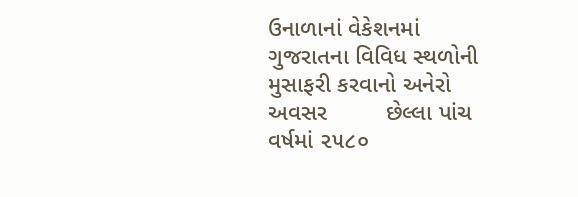ઉનાળાનાં વેકેશનમાં ગુજરાતના વિવિધ સ્થળોની મુસાફરી કરવાનો અનેરો અવસર         છેલ્લા પાંચ વર્ષમાં ૨૫૮૦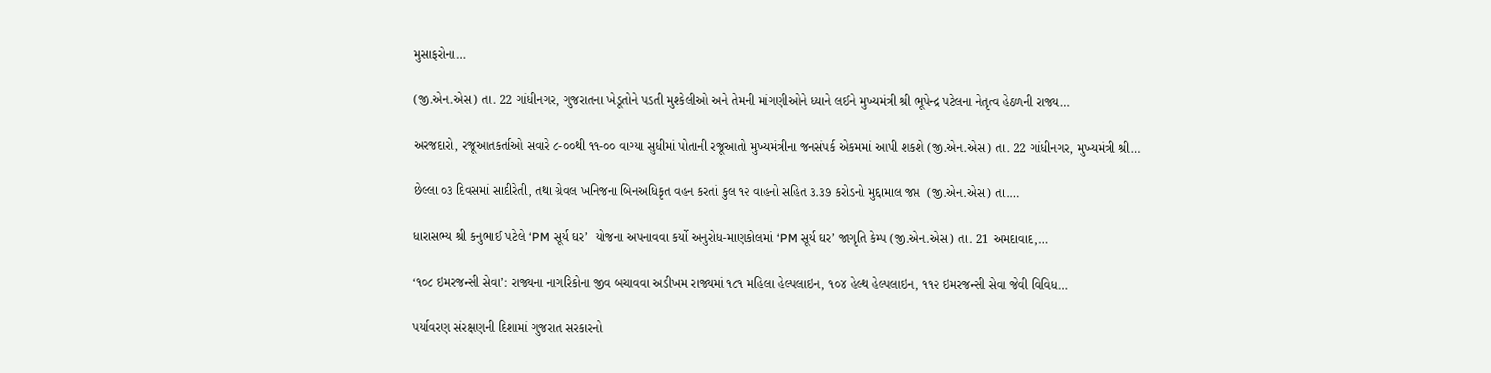મુસાફરોના…

(જી.એન.એસ) તા. 22 ગાંધીનગર, ગુજરાતના ખેડૂતોને પડતી મુશ્કેલીઓ અને તેમની માંગણીઓને ધ્યાને લઈને મુખ્યમંત્રી શ્રી ભૂપેન્દ્ર પટેલના નેતૃત્વ હેઠળની રાજ્ય…

અરજદારો, રજૂઆતકર્તાઓ સવારે ૮-૦૦થી ૧૧-૦૦ વાગ્યા સુધીમાં પોતાની રજૂઆતો મુખ્યમંત્રીના જનસંપર્ક એકમમાં આપી શકશે (જી.એન.એસ) તા. 22 ગાંધીનગર, મુખ્યમંત્રી શ્રી…

છેલ્લા ૦૩ દિવસમાં સાદીરેતી, તથા ગ્રેવલ ખનિજના બિનઅધિકૃત વહન કરતાં કુલ ૧૨ વાહનો સહિત ૩.૩૭ કરોડનો મુદ્દામાલ જપ્ત  (જી.એન.એસ) તા.…

ધારાસભ્ય શ્રી કનુભાઈ પટેલે ‘PM સૂર્ય ઘર’  યોજના અપનાવવા કર્યો અનુરોધ-માણકોલમાં ‘PM સૂર્ય ઘર’ જાગૃતિ કેમ્પ (જી.એન.એસ) તા. 21 અમદાવાદ,…

‘૧૦૮ ઇમરજન્સી સેવા’: રાજ્યના નાગરિકોના જીવ બચાવવા અડીખમ રાજ્યમાં ૧૮૧ મહિલા હેલ્પલાઇન, ૧૦૪ હેલ્થ હેલ્પલાઇન, ૧૧૨ ઇમરજન્સી સેવા જેવી વિવિધ…

પર્યાવરણ સંરક્ષણની દિશામાં ગુજરાત સરકારનો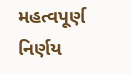મહત્વપૂર્ણ નિર્ણય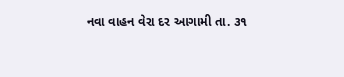નવા વાહન વેરા દર આગામી તા. ૩૧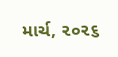માર્ચ, ૨૦૨૬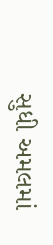સુધી અમલમાં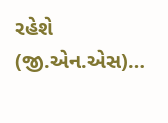રહેશે (જી.એન.એસ)…